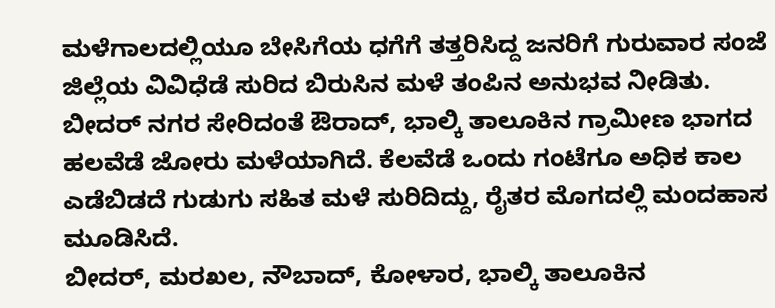ಮಳೆಗಾಲದಲ್ಲಿಯೂ ಬೇಸಿಗೆಯ ಧಗೆಗೆ ತತ್ತರಿಸಿದ್ದ ಜನರಿಗೆ ಗುರುವಾರ ಸಂಜೆ ಜಿಲ್ಲೆಯ ವಿವಿಧೆಡೆ ಸುರಿದ ಬಿರುಸಿನ ಮಳೆ ತಂಪಿನ ಅನುಭವ ನೀಡಿತು.
ಬೀದರ್ ನಗರ ಸೇರಿದಂತೆ ಔರಾದ್, ಭಾಲ್ಕಿ ತಾಲೂಕಿನ ಗ್ರಾಮೀಣ ಭಾಗದ ಹಲವೆಡೆ ಜೋರು ಮಳೆಯಾಗಿದೆ. ಕೆಲವೆಡೆ ಒಂದು ಗಂಟೆಗೂ ಅಧಿಕ ಕಾಲ ಎಡೆಬಿಡದೆ ಗುಡುಗು ಸಹಿತ ಮಳೆ ಸುರಿದಿದ್ದು, ರೈತರ ಮೊಗದಲ್ಲಿ ಮಂದಹಾಸ ಮೂಡಿಸಿದೆ.
ಬೀದರ್, ಮರಖಲ, ನೌಬಾದ್, ಕೋಳಾರ, ಭಾಲ್ಕಿ ತಾಲೂಕಿನ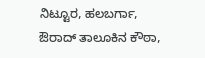ನಿಟ್ಟೂರ, ಹಲಬರ್ಗಾ, ಔರಾದ್ ತಾಲೂಕಿನ ಕೌಠಾ,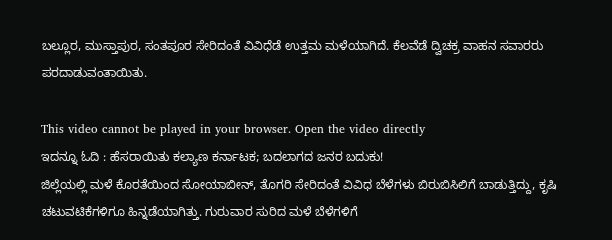ಬಲ್ಲೂರ, ಮುಸ್ತಾಪುರ, ಸಂತಪೂರ ಸೇರಿದಂತೆ ವಿವಿಧೆಡೆ ಉತ್ತಮ ಮಳೆಯಾಗಿದೆ. ಕೆಲವೆಡೆ ದ್ವಿಚಕ್ರ ವಾಹನ ಸವಾರರು ಪರದಾಡುವಂತಾಯಿತು.

This video cannot be played in your browser. Open the video directly
ಇದನ್ನೂ ಓದಿ : ಹೆಸರಾಯಿತು ಕಲ್ಯಾಣ ಕರ್ನಾಟಕ; ಬದಲಾಗದ ಜನರ ಬದುಕು!
ಜಿಲ್ಲೆಯಲ್ಲಿ ಮಳೆ ಕೊರತೆಯಿಂದ ಸೋಯಾಬೀನ್, ತೊಗರಿ ಸೇರಿದಂತೆ ವಿವಿಧ ಬೆಳೆಗಳು ಬಿರುಬಿಸಿಲಿಗೆ ಬಾಡುತ್ತಿದ್ದು, ಕೃಷಿ ಚಟುವಟಿಕೆಗಳಿಗೂ ಹಿನ್ನಡೆಯಾಗಿತ್ತು. ಗುರುವಾರ ಸುರಿದ ಮಳೆ ಬೆಳೆಗಳಿಗೆ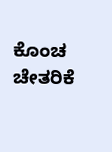ಕೊಂಚ ಚೇತರಿಕೆ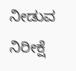ನೀಡುವ ನಿರೀಕ್ಷೆ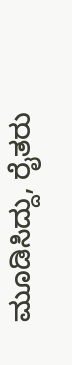ಮೂಡಿಸಿದ್ದು, ರೈತರು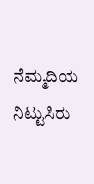ನೆಮ್ಮದಿಯ ನಿಟ್ಟುಸಿರು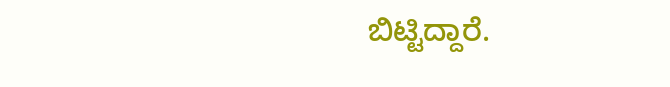ಬಿಟ್ಟಿದ್ದಾರೆ.